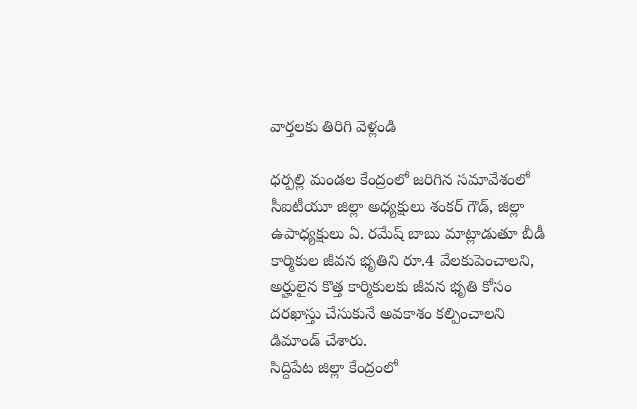వార్తలకు తిరిగి వెళ్లండి

ధర్పల్లి మండల కేంద్రంలో జరిగిన సమావేశంలో సీఐటీయూ జిల్లా అధ్యక్షులు శంకర్ గౌడ్, జిల్లా ఉపాధ్యక్షులు ఏ. రమేష్ బాబు మాట్లాడుతూ బీడీ కార్మికుల జీవన భృతిని రూ.4 వేలకుపెంచాలని, అర్హులైన కొత్త కార్మికులకు జీవన భృతి కోసం దరఖాస్తు చేసుకునే అవకాశం కల్పించాలని డిమాండ్ చేశారు.
సిద్దిపేట జిల్లా కేంద్రంలో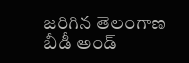జరిగిన తెలంగాణ బీడీ అండ్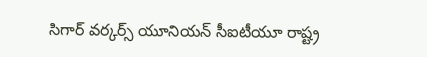సిగార్ వర్కర్స్ యూనియన్ సీఐటీయూ రాష్ట్ర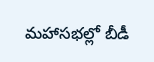మహాసభల్లో బీడీ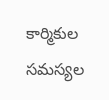కార్మికుల సమస్యల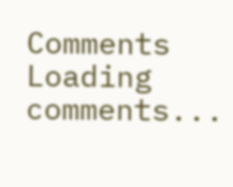Comments
Loading comments...